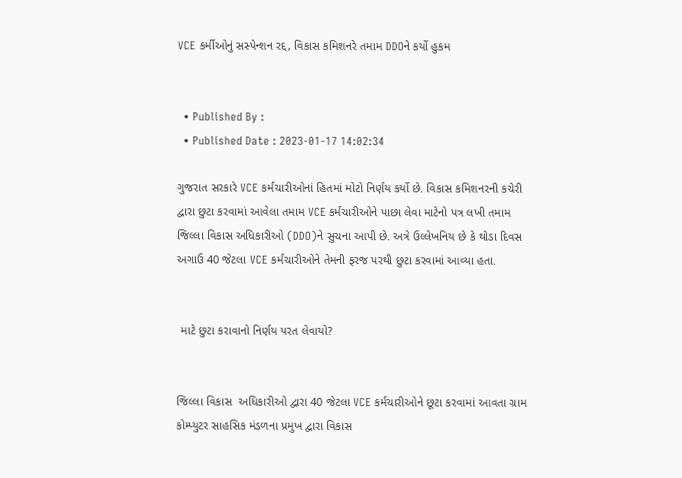VCE કર્મીઓનું સસ્પેન્શન રદ્દ, વિકાસ કમિશનરે તમામ DDOને કર્યો હુકમ


  • Published By :
  • Published Date : 2023-01-17 14:02:34

ગુજરાત સરકારે VCE કર્મચારીઓનાં હિતમાં મોટો નિર્ણય કર્યો છે. વિકાસ કમિશનરની કચેરી દ્વારા છુટા કરવામાં આવેલા તમામ VCE કર્મચારીઓને પાછા લેવા માટેનો પત્ર લખી તમામ જિલ્લા વિકાસ અધિકારીઓ (DDO)ને સુચના આપી છે. અત્રે ઉલ્લેખનિય છે કે થોડા દિવસ અગાઉ 40 જેટલા VCE કર્મચારીઓને તેમની ફરજ પરથી છુટા કરવામાં આવ્યા હતા.


 માટે છુટા કરાવાનો નિર્ણય પરત લેવાયો?


જિલ્લા વિકાસ  અધિકારીઓ દ્વારા 40 જેટલા VCE કર્મચારીઓને છૂટા કરવામાં આવતા ગ્રામ કોમ્પ્યુટર સાહસિક મંડળના પ્રમુખ દ્વારા વિકાસ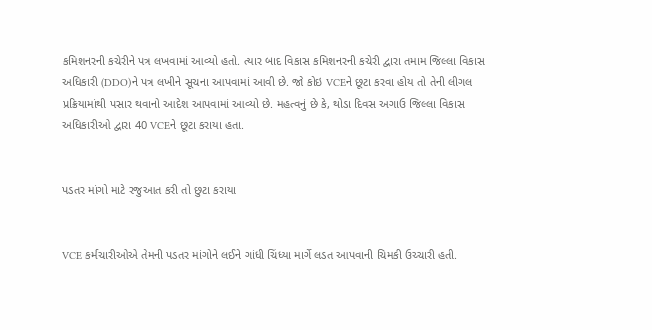કમિશનરની કચેરીને પત્ર લખવામાં આવ્યો હતો. ત્યાર બાદ વિકાસ કમિશનરની કચેરી દ્વારા તમામ જિલ્લા વિકાસ અધિકારી (DDO)ને પત્ર લખીને સૂચના આપવામાં આવી છે. જો કોઇ VCEને છૂટા કરવા હોય તો તેની લીગલ પ્રક્રિયામાંથી પસાર થવાનો આદેશ આપવામાં આવ્યો છે. મહત્વનું છે કે, થોડા દિવસ અગાઉ જિલ્લા વિકાસ અધિકારીઓ દ્વારા 40 VCEને છૂટા કરાયા હતા.


પડતર માંગો માટે રજુઆત કરી તો છુટા કરાયા


VCE કર્મચારીઓએ તેમની પડતર માંગોને લઈને ગાંધી ચિંધ્યા માર્ગે લડત આપવાની ચિમકી ઉચ્ચારી હતી.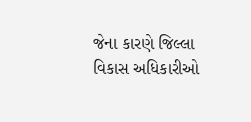જેના કારણે જિલ્લા વિકાસ અધિકારીઓ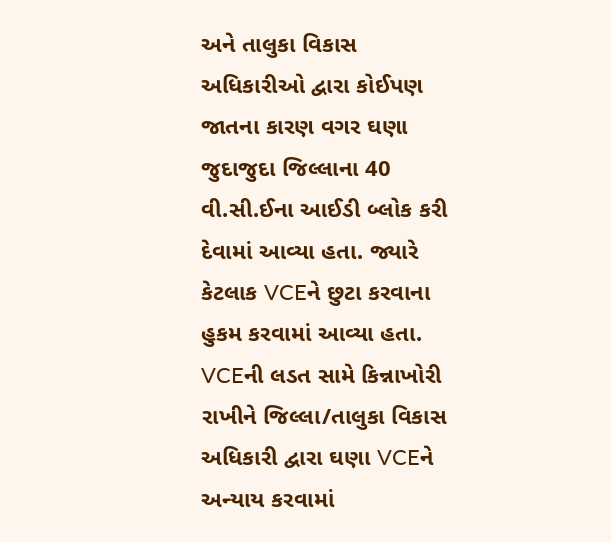અને તાલુકા વિકાસ અધિકારીઓ દ્વારા કોઈપણ જાતના કારણ વગર ઘણા જુદાજુદા જિલ્લાના 40 વી.સી.ઈના આઈડી બ્લોક કરી દેવામાં આવ્યા હતા. જ્યારે કેટલાક VCEને છુટા કરવાના હુકમ કરવામાં આવ્યા હતા. VCEની લડત સામે કિન્નાખોરી રાખીને જિલ્લા/તાલુકા વિકાસ અધિકારી દ્વારા ઘણા VCEને અન્યાય કરવામાં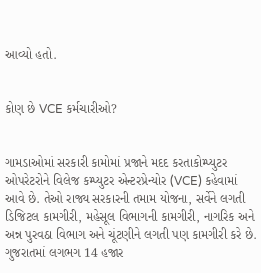આવ્યો હતો.


કોણ છે VCE કર્મચારીઓ?


ગામડાઓમાં સરકારી કામોમાં પ્રજાને મદદ કરતાકોમ્પ્યુટર ઓપરેટરોને વિલેજ કમ્પ્યુટર એન્ટરપ્રેન્યોર (VCE) કહેવામાં આવે છે. તેઓ રાજ્ય સરકારની તમામ યોજના, સર્વેને લગતી ડિજિટલ કામગીરી, મહેસૂલ વિભાગની કામગીરી, નાગરિક અને અન્ન પુરવઠા વિભાગ અને ચૂંટણીને લગતી પણ કામગીરી કરે છે. ગુજરાતમાં લગભગ 14 હજાર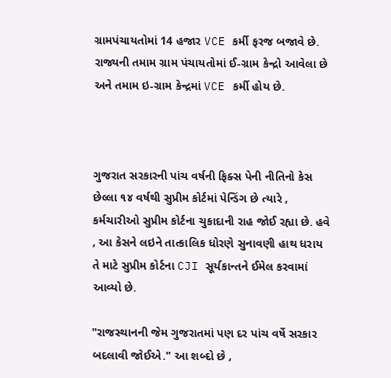ગ્રામપંચાયતોમાં 14 હજાર VCE કર્મી ફરજ બજાવે છે. રાજ્યની તમામ ગ્રામ પંચાયતોમાં ઈ-ગ્રામ કેન્દ્રો આવેલા છે અને તમામ ઇ-ગ્રામ કેન્દ્રમાં VCE કર્મી હોય છે.



ગુજરાત સરકારની પાંચ વર્ષની ફિક્સ પેની નીતિનો કેસ છેલ્લા ૧૪ વર્ષથી સુપ્રીમ કોર્ટમાં પેન્ડિંગ છે ત્યારે , કર્મચારીઓ સુપ્રીમ કોર્ટના ચુકાદાની રાહ જોઈ રહ્યા છે. હવે , આ કેસને લઇને તાત્કાલિક ધોરણે સુનાવણી હાથ ધરાય તે માટે સુપ્રીમ કોર્ટના CJI સૂર્યકાન્તને ઈમેલ કરવામાં આવ્યો છે.

"રાજસ્થાનની જેમ ગુજરાતમાં પણ દર પાંચ વર્ષે સરકાર બદલાવી જોઈએ." આ શબ્દો છે ,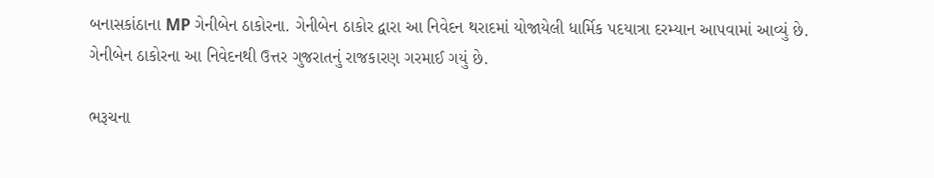બનાસકાંઠાના MP ગેનીબેન ઠાકોરના. ગેનીબેન ઠાકોર દ્વારા આ નિવેદન થરાદમાં યોજાયેલી ધાર્મિક પદયાત્રા દરમ્યાન આપવામાં આવ્યું છે. ગેનીબેન ઠાકોરના આ નિવેદનથી ઉત્તર ગુજરાતનું રાજકારણ ગરમાઈ ગયું છે.

ભરૂચના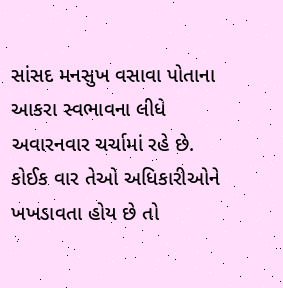સાંસદ મનસુખ વસાવા પોતાના આકરા સ્વભાવના લીધે અવારનવાર ચર્ચામાં રહે છે. કોઈક વાર તેઓ અધિકારીઓને ખખડાવતા હોય છે તો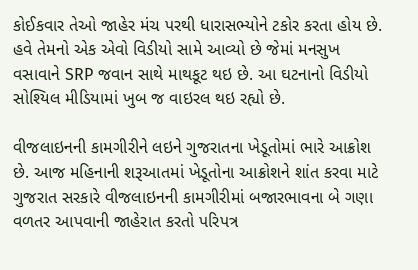કોઈકવાર તેઓ જાહેર મંચ પરથી ધારાસભ્યોને ટકોર કરતા હોય છે. હવે તેમનો એક એવો વિડીયો સામે આવ્યો છે જેમાં મનસુખ વસાવાને SRP જવાન સાથે માથકૂટ થઇ છે. આ ઘટનાનો વિડીયો સોશ્યિલ મીડિયામાં ખુબ જ વાઇરલ થઇ રહ્યો છે.

વીજલાઇનની કામગીરીને લઇને ગુજરાતના ખેડૂતોમાં ભારે આક્રોશ છે. આજ મહિનાની શરૂઆતમાં ખેડૂતોના આક્રોશને શાંત કરવા માટે ગુજરાત સરકારે વીજલાઇનની કામગીરીમાં બજારભાવના બે ગણા વળતર આપવાની જાહેરાત કરતો પરિપત્ર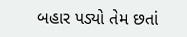બહાર પડ્યો તેમ છતાં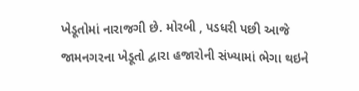ખેડૂતોમાં નારાજગી છે. મોરબી , પડધરી પછી આજે જામનગરના ખેડૂતો દ્વારા હજારોની સંખ્યામાં ભેગા થઇને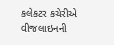કલેકટર કચેરીએ વીજલાઇનની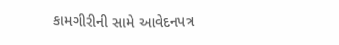કામગીરીની સામે આવેદનપત્ર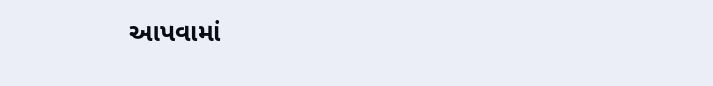આપવામાં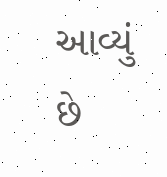આવ્યું છે